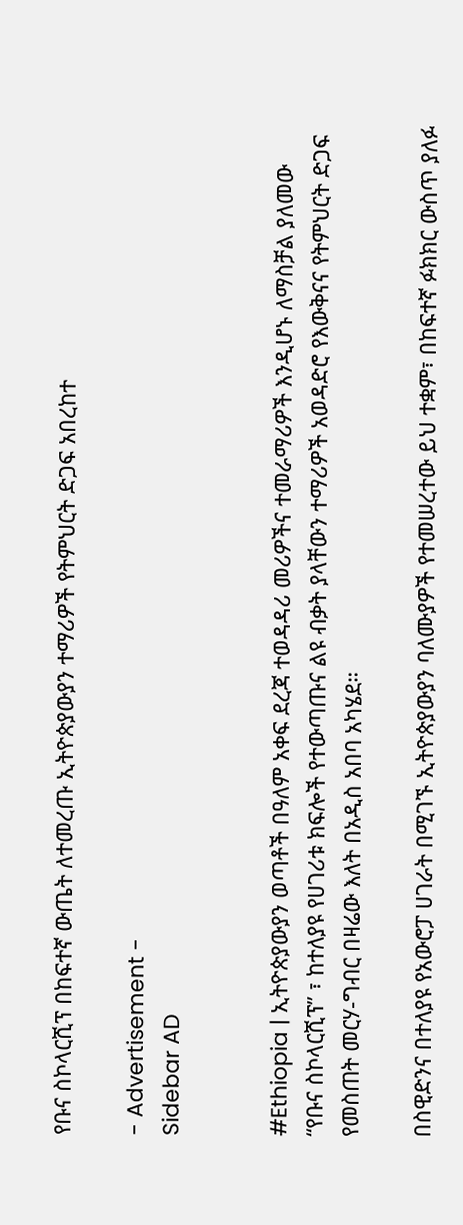የቡና ስኮላርሺፕ በከፍተኛ ውጤት ለተመረጡ ኢትዮጵያውያን ተማሪዎች የትምህርት ድጋፍ አበረከተ

- Advertisement -
Sidebar AD


#Ethiopia | ኢትዮጵያውያን ወጣቶች በዓለም አቀፍ ደረጃ ተወዳዳሪ መሪዎችና ተመራማሪዎች እንዲሆኑ ለማስቻል ያለመው “የቡና ስኮላርሺፕ” ፣ ከተለያዩ የሀገሪቱ ክፍሎች የተውጣጡና ልዩ ብቃት ያላቸውን ተማሪዎች አወዳድሮ የእውቅናና የትምህርት ድጋፍ የመስጠት መርሃ-ግብር በዛሬው እለት በአዲስ አበባ አካሄደ።

በስዊድንና በተለያዩ የአውሮፓ ሀገራት በሚገኙ ኢትዮጵያውያን ባለሙያዎች የተመሠረተው ይህ ተቋም፣ በከፍተኛ ፉክክር ውስጥ ያለፉ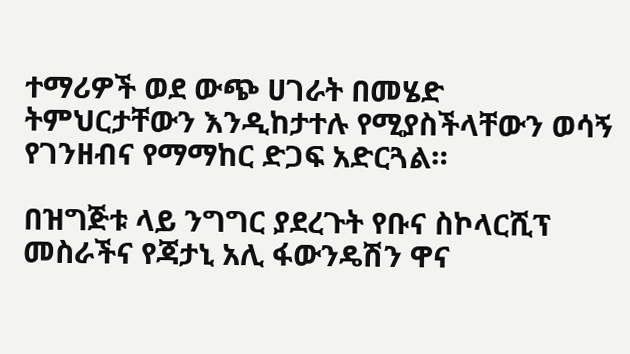ተማሪዎች ወደ ውጭ ሀገራት በመሄድ ትምህርታቸውን እንዲከታተሉ የሚያስችላቸውን ወሳኝ የገንዘብና የማማከር ድጋፍ አድርጓል።

በዝግጅቱ ላይ ንግግር ያደረጉት የቡና ስኮላርሺፕ መስራችና የጃታኒ አሊ ፋውንዴሽን ዋና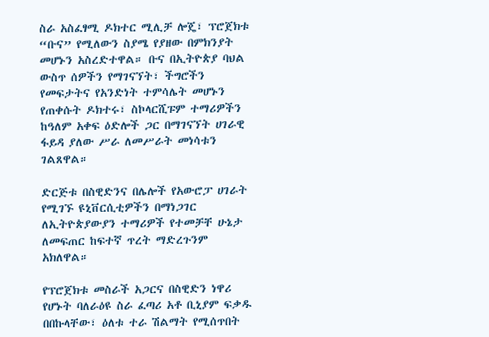ስራ አስፈፃሚ ዶክተር ሚሊቻ ሎጄ፣ ፕሮጀክቱ “ቡና” የሚለውን ስያሜ የያዘው በምክንያት መሆኑን አስረድተዋል። ቡና በኢትዮጵያ ባህል ውስጥ ሰዎችን የማገናኘት፣ ችግሮችን የመፍታትና የአንድነት ተምሳሌት መሆኑን የጠቀሱት ዶክተሩ፣ ስኮላርሺፑም ተማሪዎችን ከዓለም አቀፍ ዕድሎች ጋር በማገናኘት ሀገራዊ ፋይዳ ያለው ሥራ ለመሥራት መነሳቱን ገልጸዋል።

ድርጅቱ በስዊድንና በሌሎች የአውሮፓ ሀገራት የሚገኙ ዩኒቨርሲቲዎችን በማነጋገር ለኢትዮጵያውያን ተማሪዎች የተመቻቸ ሁኔታ ለመፍጠር ከፍተኛ ጥረት ማድረጉንም አክለዋል።

የፕሮጀክቱ መስራች አጋርና በስዊድን ነዋሪ የሆኑት ባለራዕዩ ስራ ፈጣሪ አቶ ቢኒያም ፍቃዱ በበኩላቸው፣ ዕለቱ ተራ ሽልማት የሚሰጥበት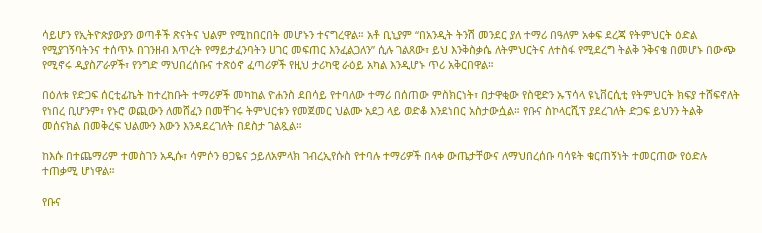ሳይሆን የኢትዮጵያውያን ወጣቶች ጽናትና ህልም የሚከበርበት መሆኑን ተናግረዋል። አቶ ቢኒያም “በአንዲት ትንሽ መንደር ያለ ተማሪ በዓለም አቀፍ ደረጃ የትምህርት ዕድል የሚያገኝባትንና ተሰጥኦ በገንዘብ እጥረት የማይታፈንባትን ሀገር መፍጠር እንፈልጋለን” ሲሉ ገልጸው፣ ይህ እንቅስቃሴ ለትምህርትና ለተስፋ የሚደረግ ትልቅ ንቅናቄ በመሆኑ በውጭ የሚኖሩ ዲያስፖራዎች፣ የንግድ ማህበረሰቡና ተጽዕኖ ፈጣሪዎች የዚህ ታሪካዊ ራዕይ አካል እንዲሆኑ ጥሪ አቅርበዋል።

በዕለቱ የድጋፍ ሰርቲፊኬት ከተረከቡት ተማሪዎች መካከል ዮሐንስ ደበሳይ የተባለው ተማሪ በሰጠው ምስክርነት፣ በታዋቂው የስዊድን ኡፕሳላ ዩኒቨርሲቲ የትምህርት ክፍያ ተሸፍኖለት የነበረ ቢሆንም፣ የኑሮ ወጪውን ለመሸፈን በመቸገሩ ትምህርቱን የመጀመር ህልሙ አደጋ ላይ ወድቆ እንደነበር አስታውሷል። የቡና ስኮላርሺፕ ያደረገለት ድጋፍ ይህንን ትልቅ መሰናክል በመቅረፍ ህልሙን እውን እንዳደረገለት በደስታ ገልጿል።

ከእሱ በተጨማሪም ተመስገን አዲሱ፣ ሳምሶን ፀጋዬና ኃይለአምላክ ገብረኢየሱስ የተባሉ ተማሪዎች በላቀ ውጤታቸውና ለማህበረሰቡ ባሳዩት ቁርጠኝነት ተመርጠው የዕድሉ ተጠቃሚ ሆነዋል።

የቡና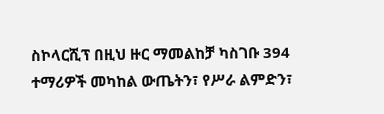ስኮላርሺፕ በዚህ ዙር ማመልከቻ ካስገቡ 394 ተማሪዎች መካከል ውጤትን፣ የሥራ ልምድን፣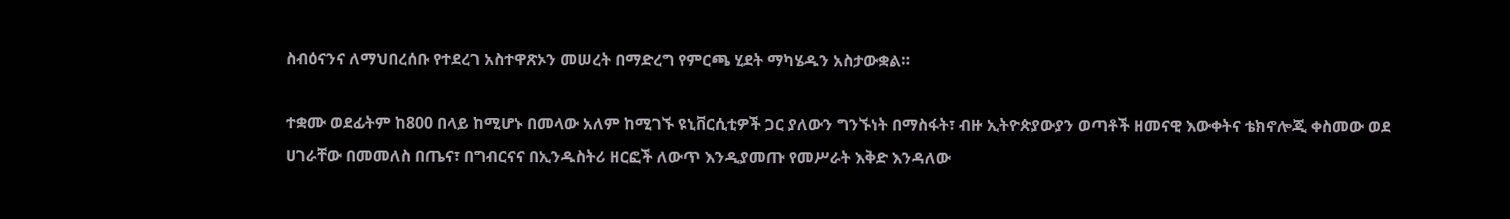ስብዕናንና ለማህበረሰቡ የተደረገ አስተዋጽኦን መሠረት በማድረግ የምርጫ ሂደት ማካሄዱን አስታውቋል።

ተቋሙ ወደፊትም ከ800 በላይ ከሚሆኑ በመላው አለም ከሚገኙ ዩኒቨርሲቲዎች ጋር ያለውን ግንኙነት በማስፋት፣ ብዙ ኢትዮጵያውያን ወጣቶች ዘመናዊ እውቀትና ቴክኖሎጂ ቀስመው ወደ ሀገራቸው በመመለስ በጤና፣ በግብርናና በኢንዱስትሪ ዘርፎች ለውጥ እንዲያመጡ የመሥራት እቅድ እንዳለው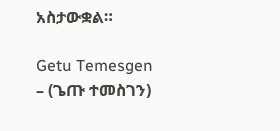አስታውቋል።

Getu Temesgen – (ጌጡ ተመስገን)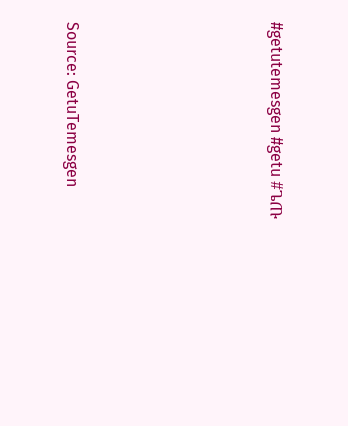#getutemesgen #getu #ጌጡ






Source: GetuTemesgen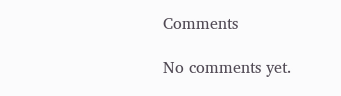Comments

No comments yet.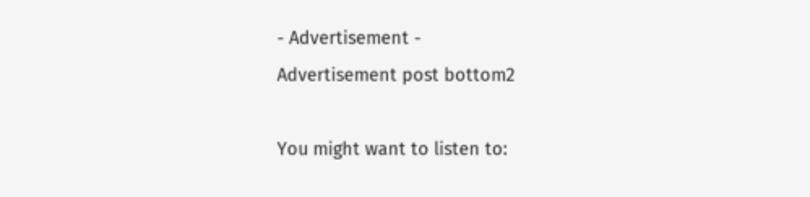- Advertisement -
Advertisement post bottom2

You might want to listen to: